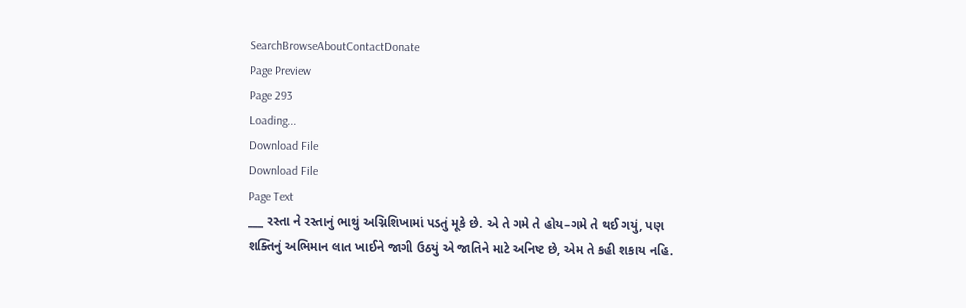SearchBrowseAboutContactDonate
Page Preview
Page 293
Loading...
Download File
Download File
Page Text
___ રસ્તા ને રસ્તાનું ભાથું અગ્નિશિખામાં પડતું મૂકે છે. એ તે ગમે તે હોય–ગમે તે થઈ ગયું, પણ શક્તિનું અભિમાન લાત ખાઈને જાગી ઉઠયું એ જાતિને માટે અનિષ્ટ છે, એમ તે કહી શકાય નહિ.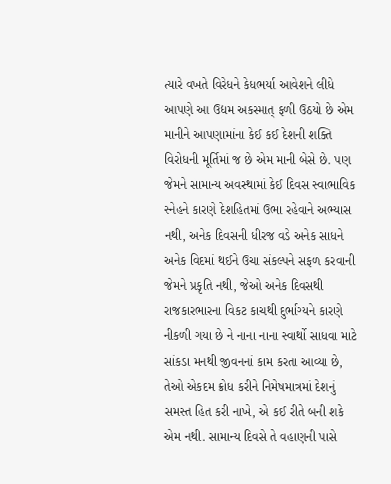ત્યારે વખતે વિરેધને કેધભર્યા આવેશને લીધે આપણે આ ઉદ્યમ અકસ્માત્ ફળી ઉઠયો છે એમ માનીને આપણામાંના કેઈ કઈ દેશની શક્તિ વિરોધની મૂર્તિમાં જ છે એમ માની બેસે છે. પણ જેમને સામાન્ય અવસ્થામાં કેઈ દિવસ સ્વાભાવિક સ્નેહને કારણે દેશહિતમાં ઉભા રહેવાને અભ્યાસ નથી, અનેક દિવસની ધીરજ વડે અનેક સાધને અનેક વિદમાં થઈને ઉચા સંકલ્પને સફળ કરવાની જેમને પ્રકૃતિ નથી, જેઓ અનેક દિવસથી રાજકારભારના વિકટ કાચથી દુર્ભાગ્યને કારણે નીકળી ગયા છે ને નાના નાના સ્વાર્થો સાધવા માટે સાંકડા મનથી જીવનનાં કામ કરતા આવ્યા છે, તેઓ એકદમ ક્રોધ કરીને નિમેષમાત્રમાં દેશનું સમસ્ત હિત કરી નાખે, એ કઈ રીતે બની શકે એમ નથી. સામાન્ય દિવસે તે વહાણની પાસે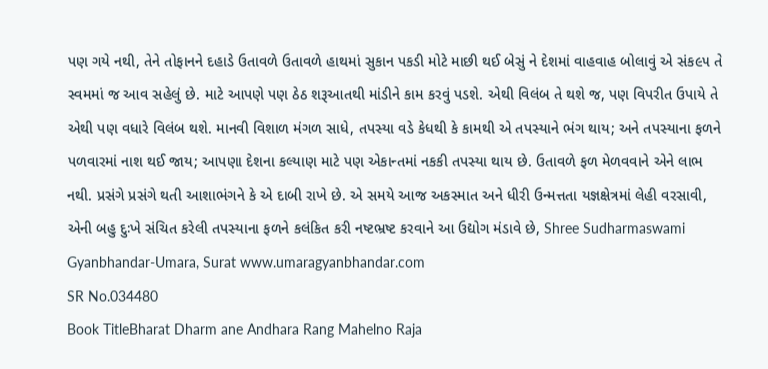પણ ગયે નથી, તેને તોફાનને દહાડે ઉતાવળે ઉતાવળે હાથમાં સુકાન પકડી મોટે માછી થઈ બેસું ને દેશમાં વાહવાહ બોલાવું એ સંક૯૫ તે સ્વમમાં જ આવ સહેલું છે. માટે આપણે પણ ઠેઠ શરૂઆતથી માંડીને કામ કરવું પડશે. એથી વિલંબ તે થશે જ, પણ વિપરીત ઉપાયે તે એથી પણ વધારે વિલંબ થશે. માનવી વિશાળ મંગળ સાધે, તપસ્યા વડે કેધથી કે કામથી એ તપસ્યાને ભંગ થાય; અને તપસ્યાના ફળને પળવારમાં નાશ થઈ જાય; આપણા દેશના કલ્યાણ માટે પણ એકાન્તમાં નકકી તપસ્યા થાય છે. ઉતાવળે ફળ મેળવવાને એને લાભ નથી. પ્રસંગે પ્રસંગે થતી આશાભંગને કે એ દાબી રાખે છે. એ સમયે આજ અકસ્માત અને ધીરી ઉન્મત્તતા યજ્ઞક્ષેત્રમાં લેહી વરસાવી, એની બહુ દુઃખે સંચિત કરેલી તપસ્યાના ફળને કલંકિત કરી નષ્ટભ્રષ્ટ કરવાને આ ઉદ્યોગ મંડાવે છે, Shree Sudharmaswami Gyanbhandar-Umara, Surat www.umaragyanbhandar.com
SR No.034480
Book TitleBharat Dharm ane Andhara Rang Mahelno Raja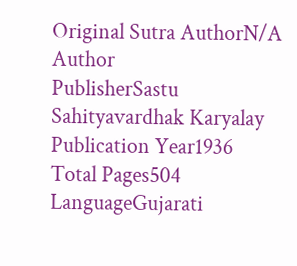Original Sutra AuthorN/A
Author
PublisherSastu Sahityavardhak Karyalay
Publication Year1936
Total Pages504
LanguageGujarati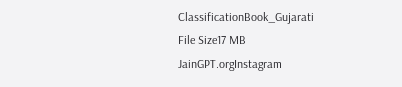ClassificationBook_Gujarati
File Size17 MB
JainGPT.orgInstagram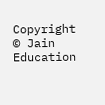Copyright © Jain Education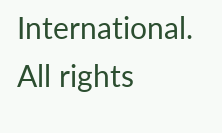International. All rights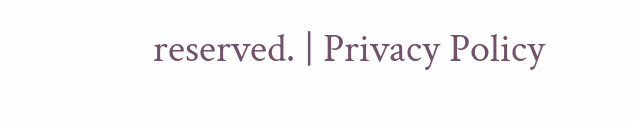reserved. | Privacy Policy